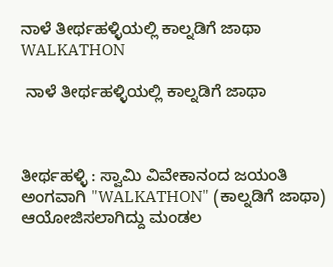ನಾಳೆ ತೀರ್ಥಹಳ್ಳಿಯಲ್ಲಿ ಕಾಲ್ನಡಿಗೆ ಜಾಥಾ WALKATHON

 ನಾಳೆ ತೀರ್ಥಹಳ್ಳಿಯಲ್ಲಿ ಕಾಲ್ನಡಿಗೆ ಜಾಥಾ



ತೀರ್ಥಹಳ್ಳಿ : ಸ್ವಾಮಿ ವಿವೇಕಾನಂದ ಜಯಂತಿ ಅಂಗವಾಗಿ "WALKATHON" (ಕಾಲ್ನಡಿಗೆ ಜಾಥಾ) ಆಯೋಜಿಸಲಾಗಿದ್ದು ಮಂಡಲ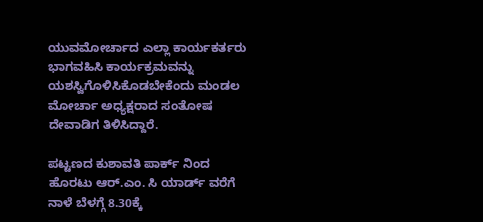ಯುವಮೋರ್ಚಾದ ಎಲ್ಲಾ ಕಾರ್ಯಕರ್ತರು ಭಾಗವಹಿಸಿ ಕಾರ್ಯಕ್ರಮವನ್ನು ಯಶಸ್ವಿಗೊಳಿಸಿಕೊಡಬೇಕೆಂದು ಮಂಡಲ ಮೋರ್ಚಾ ಅಧ್ಯಕ್ಷರಾದ ಸಂತೋಷ ದೇವಾಡಿಗ ತಿಳಿಸಿದ್ದಾರೆ.

ಪಟ್ಟಣದ ಕುಶಾವತಿ ಪಾರ್ಕ್ ನಿಂದ ಹೊರಟು ಆರ್.ಎಂ. ಸಿ ಯಾರ್ಡ್ ವರೆಗೆ ನಾಳೆ ಬೆಳಗ್ಗೆ 8.30ಕ್ಕೆ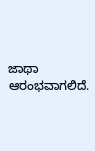ಜಾಥಾ ಆರಂಭವಾಗಲಿದೆ.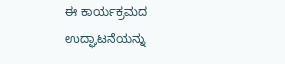ಈ ಕಾರ್ಯಕ್ರಮದ ಉದ್ಘಾಟನೆಯನ್ನು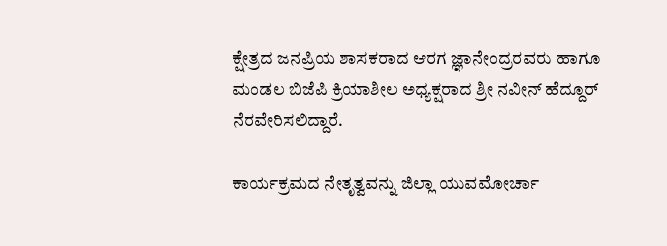ಕ್ಷೇತ್ರದ ಜನಪ್ರಿಯ ಶಾಸಕರಾದ ಆರಗ ಜ್ಞಾನೇಂದ್ರರವರು ಹಾಗೂ ಮಂಡಲ ಬಿಜೆಪಿ ಕ್ರಿಯಾಶೀಲ ಅಧ್ಯಕ್ಷರಾದ ಶ್ರೀ ನವೀನ್ ಹೆದ್ದೂರ್  ನೆರವೇರಿಸಲಿದ್ದಾರೆ.

ಕಾರ್ಯಕ್ರಮದ ನೇತೃತ್ವವನ್ನು ಜಿಲ್ಲಾ ಯುವಮೋರ್ಚಾ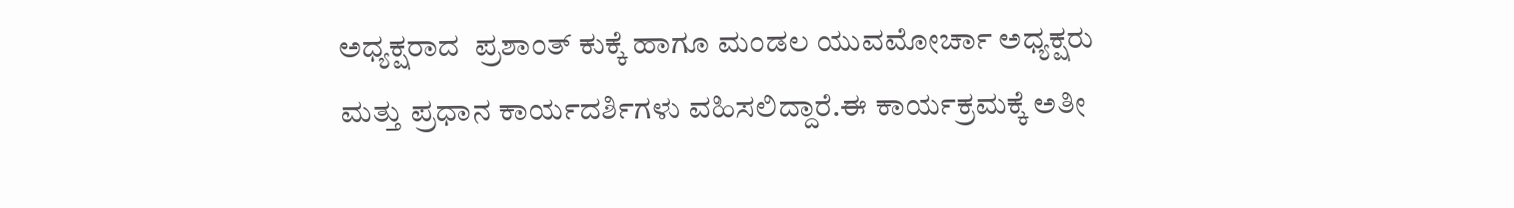ಅಧ್ಯಕ್ಷರಾದ  ಪ್ರಶಾಂತ್ ಕುಕ್ಕೆ ಹಾಗೂ ಮಂಡಲ ಯುವಮೋರ್ಚಾ ಅಧ್ಯಕ್ಷರು ಮತ್ತು ಪ್ರಧಾನ ಕಾರ್ಯದರ್ಶಿಗಳು ವಹಿಸಲಿದ್ದಾರೆ.ಈ ಕಾರ್ಯಕ್ರಮಕ್ಕೆ ಅತೀ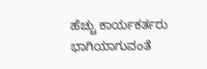ಹೆಚ್ಚು ಕಾರ್ಯಕರ್ತರು ಭಾಗಿಯಾಗುವಂತೆ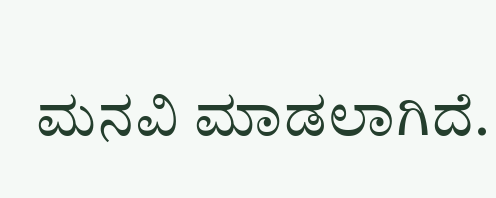ಮನವಿ ಮಾಡಲಾಗಿದೆ.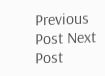Previous Post Next Post